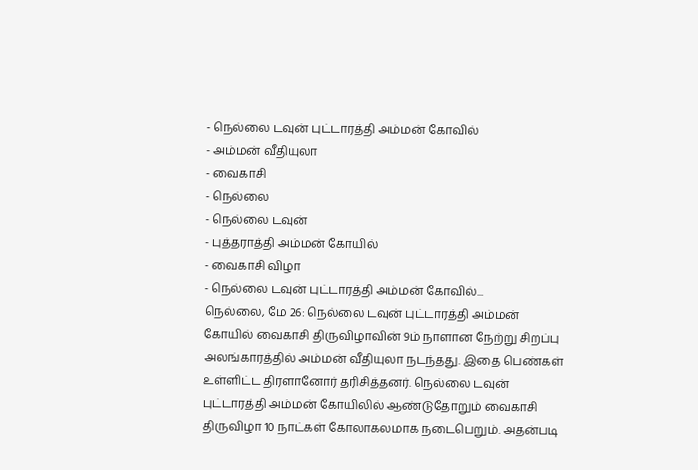- நெல்லை டவுன் புட்டாரத்தி அம்மன் கோவில்
- அம்மன் வீதியுலா
- வைகாசி
- நெல்லை
- நெல்லை டவுன்
- புத்தராத்தி அம்மன் கோயில்
- வைகாசி விழா
- நெல்லை டவுன் புட்டாரத்தி அம்மன் கோவில்...
நெல்லை, மே 26: நெல்லை டவுன் புட்டாரத்தி அம்மன் கோயில் வைகாசி திருவிழாவின் 9ம் நாளான நேற்று சிறப்பு அலங்காரத்தில் அம்மன் வீதியுலா நடந்தது. இதை பெண்கள் உள்ளிட்ட திரளானோர் தரிசித்தனர். நெல்லை டவுன் புட்டாரத்தி அம்மன் கோயிலில் ஆண்டுதோறும் வைகாசி திருவிழா 10 நாட்கள் கோலாகலமாக நடைபெறும். அதன்படி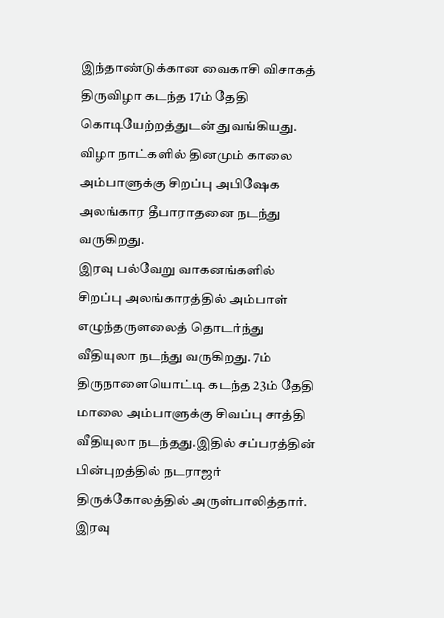இந்தாண்டுக்கான வைகாசி விசாகத் திருவிழா கடந்த 17ம் தேதி கொடியேற்றத்துடன் துவங்கியது. விழா நாட்களில் தினமும் காலை அம்பாளுக்கு சிறப்பு அபிஷேக அலங்கார தீபாராதனை நடந்து வருகிறது.
இரவு பல்வேறு வாகனங்களில் சிறப்பு அலங்காரத்தில் அம்பாள் எழுந்தருளலைத் தொடர்ந்து வீதியுலா நடந்து வருகிறது. 7ம் திருநாளையொட்டி கடந்த 23ம் தேதி மாலை அம்பாளுக்கு சிவப்பு சாத்தி வீதியுலா நடந்தது.இதில் சப்பரத்தின் பின்புறத்தில் நடராஜர் திருக்கோலத்தில் அருள்பாலித்தார். இரவு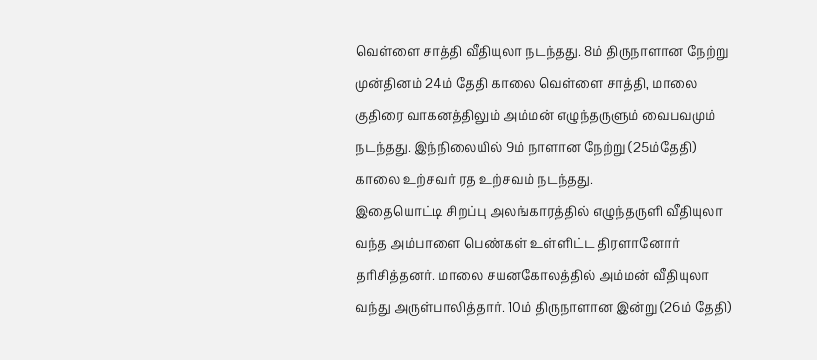வெள்ளை சாத்தி வீதியுலா நடந்தது. 8ம் திருநாளான நேற்று முன்தினம் 24ம் தேதி காலை வெள்ளை சாத்தி, மாலை குதிரை வாகனத்திலும் அம்மன் எழுந்தருளும் வைபவமும் நடந்தது. இந்நிலையில் 9ம் நாளான நேற்று (25ம்தேதி) காலை உற்சவர் ரத உற்சவம் நடந்தது.
இதையொட்டி சிறப்பு அலங்காரத்தில் எழுந்தருளி வீதியுலா வந்த அம்பாளை பெண்கள் உள்ளிட்ட திரளானோர் தரிசித்தனர். மாலை சயனகோலத்தில் அம்மன் வீதியுலா வந்து அருள்பாலித்தார். 10ம் திருநாளான இன்று (26ம் தேதி)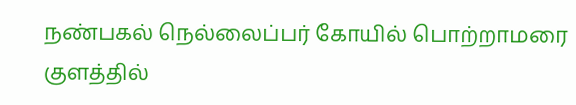நண்பகல் நெல்லைப்பர் கோயில் பொற்றாமரை குளத்தில்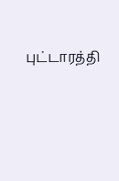புட்டாரத்தி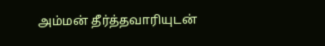அம்மன் தீர்த்தவாரியுடன்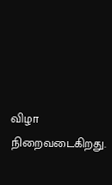விழா நிறைவடைகிறது.